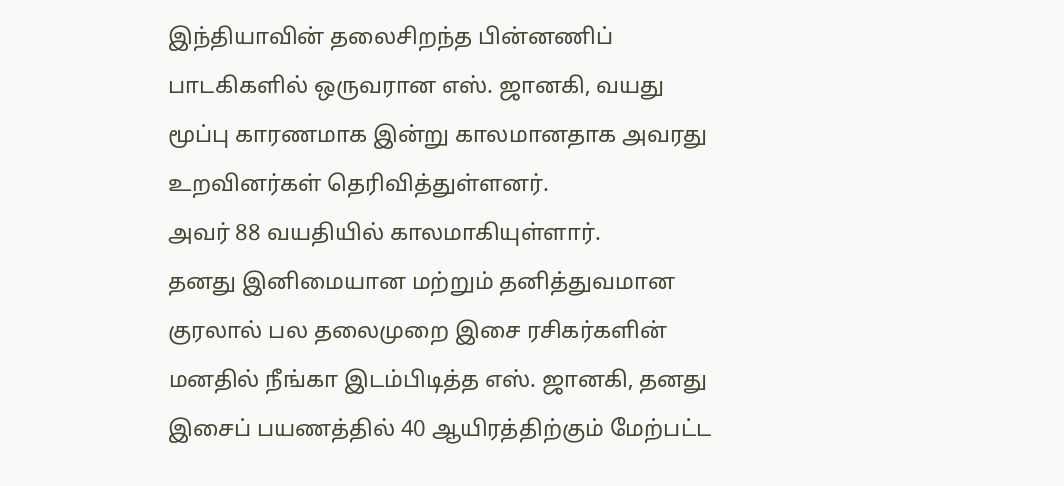இந்தியாவின் தலைசிறந்த பின்னணிப் பாடகிகளில் ஒருவரான எஸ். ஜானகி, வயது மூப்பு காரணமாக இன்று காலமானதாக அவரது உறவினர்கள் தெரிவித்துள்ளனர்.
அவர் 88 வயதியில் காலமாகியுள்ளார்.
தனது இனிமையான மற்றும் தனித்துவமான குரலால் பல தலைமுறை இசை ரசிகர்களின் மனதில் நீங்கா இடம்பிடித்த எஸ். ஜானகி, தனது இசைப் பயணத்தில் 40 ஆயிரத்திற்கும் மேற்பட்ட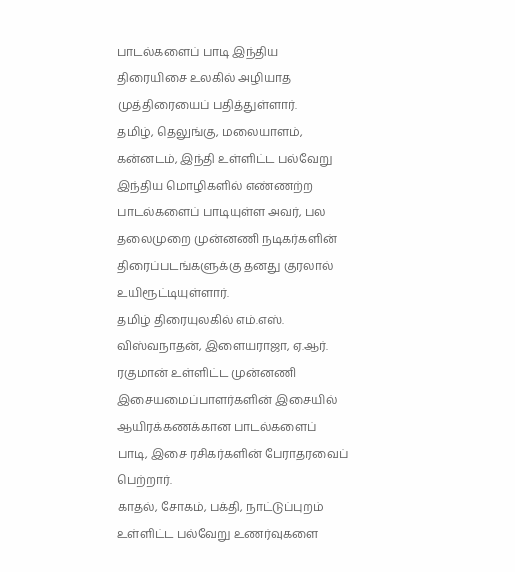பாடல்களைப் பாடி இந்திய திரையிசை உலகில் அழியாத முத்திரையைப் பதித்துள்ளார்.
தமிழ், தெலுங்கு, மலையாளம், கன்னடம், இந்தி உள்ளிட்ட பல்வேறு இந்திய மொழிகளில் எண்ணற்ற பாடல்களைப் பாடியுள்ள அவர், பல தலைமுறை முன்னணி நடிகர்களின் திரைப்படங்களுக்கு தனது குரலால் உயிரூட்டியுள்ளார்.
தமிழ் திரையுலகில் எம்.எஸ். விஸ்வநாதன், இளையராஜா, ஏ.ஆர். ரகுமான் உள்ளிட்ட முன்னணி இசையமைப்பாளர்களின் இசையில் ஆயிரக்கணக்கான பாடல்களைப் பாடி, இசை ரசிகர்களின் பேராதரவைப் பெற்றார்.
காதல், சோகம், பக்தி, நாட்டுப்புறம் உள்ளிட்ட பல்வேறு உணர்வுகளை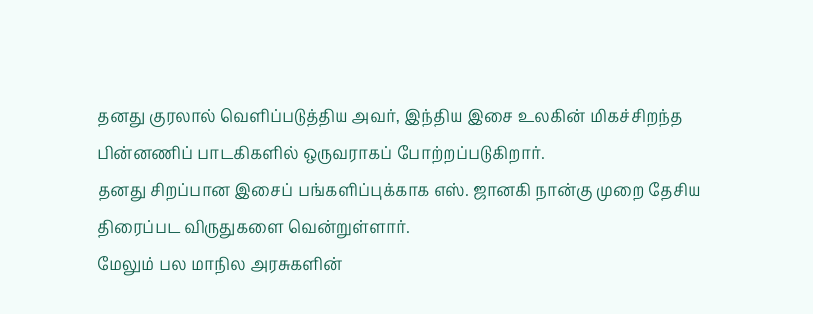தனது குரலால் வெளிப்படுத்திய அவர், இந்திய இசை உலகின் மிகச்சிறந்த பின்னணிப் பாடகிகளில் ஒருவராகப் போற்றப்படுகிறார்.
தனது சிறப்பான இசைப் பங்களிப்புக்காக எஸ். ஜானகி நான்கு முறை தேசிய திரைப்பட விருதுகளை வென்றுள்ளார்.
மேலும் பல மாநில அரசுகளின்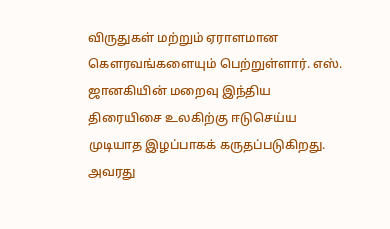விருதுகள் மற்றும் ஏராளமான கௌரவங்களையும் பெற்றுள்ளார். எஸ். ஜானகியின் மறைவு இந்திய திரையிசை உலகிற்கு ஈடுசெய்ய முடியாத இழப்பாகக் கருதப்படுகிறது.
அவரது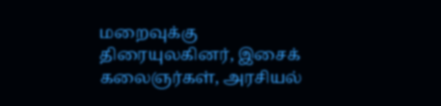மறைவுக்கு திரையுலகினர், இசைக் கலைஞர்கள், அரசியல்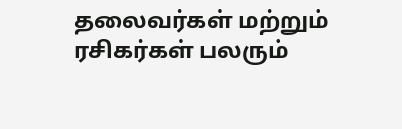தலைவர்கள் மற்றும் ரசிகர்கள் பலரும்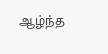ஆழ்ந்த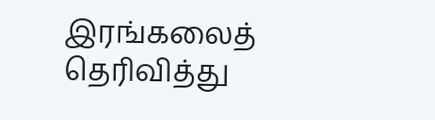இரங்கலைத் தெரிவித்து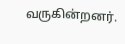வருகின்றனர்.